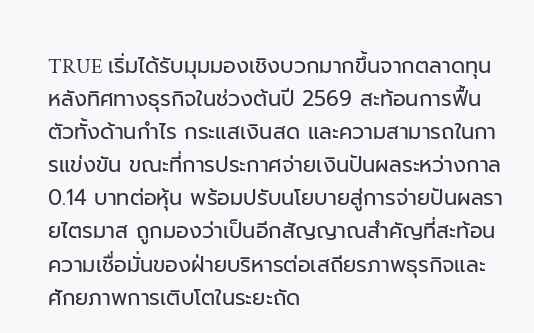TRUE เริ่มได้รับมุมมองเชิงบวกมากขึ้นจากตลาดทุน หลังทิศทางธุรกิจในช่วงต้นปี 2569 สะท้อนการฟื้นตัวทั้งด้านกำไร กระแสเงินสด และความสามารถในการแข่งขัน ขณะที่การประกาศจ่ายเงินปันผลระหว่างกาล 0.14 บาทต่อหุ้น พร้อมปรับนโยบายสู่การจ่ายปันผลรายไตรมาส ถูกมองว่าเป็นอีกสัญญาณสำคัญที่สะท้อนความเชื่อมั่นของฝ่ายบริหารต่อเสถียรภาพธุรกิจและศักยภาพการเติบโตในระยะถัด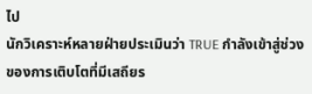ไป
นักวิเคราะห์หลายฝ่ายประเมินว่า TRUE กำลังเข้าสู่ช่วงของการเติบโตที่มีเสถียร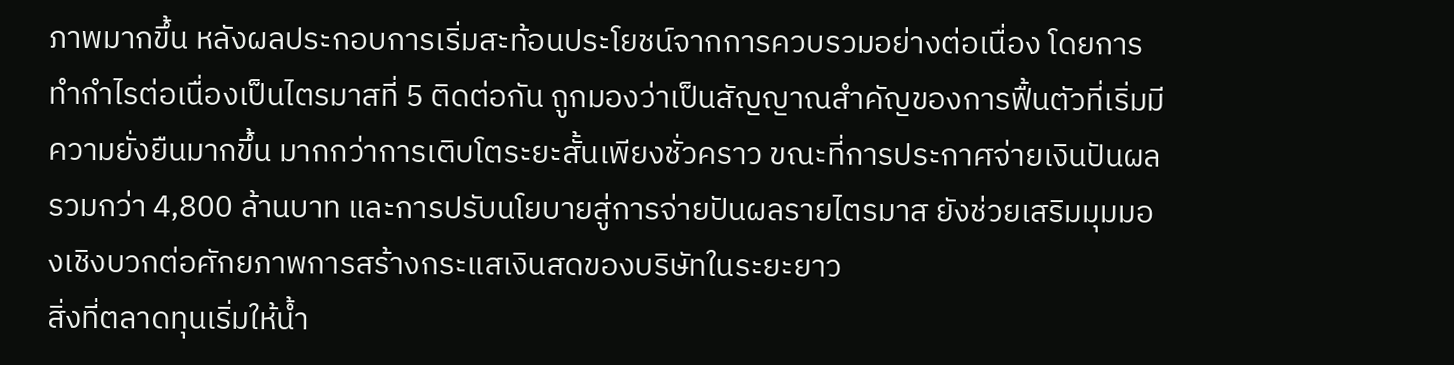ภาพมากขึ้น หลังผลประกอบการเริ่มสะท้อนประโยชน์จากการควบรวมอย่างต่อเนื่อง โดยการทำกำไรต่อเนื่องเป็นไตรมาสที่ 5 ติดต่อกัน ถูกมองว่าเป็นสัญญาณสำคัญของการฟื้นตัวที่เริ่มมีความยั่งยืนมากขึ้น มากกว่าการเติบโตระยะสั้นเพียงชั่วคราว ขณะที่การประกาศจ่ายเงินปันผลรวมกว่า 4,800 ล้านบาท และการปรับนโยบายสู่การจ่ายปันผลรายไตรมาส ยังช่วยเสริมมุมมองเชิงบวกต่อศักยภาพการสร้างกระแสเงินสดของบริษัทในระยะยาว
สิ่งที่ตลาดทุนเริ่มให้น้ำ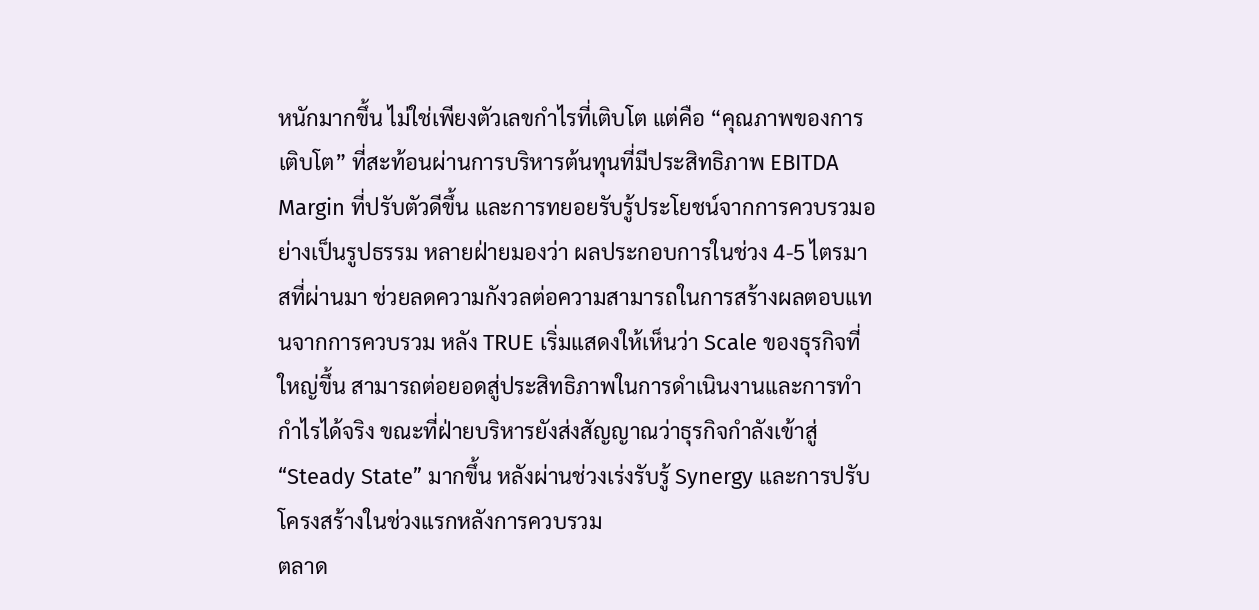หนักมากขึ้น ไม่ใช่เพียงตัวเลขกำไรที่เติบโต แต่คือ “คุณภาพของการเติบโต” ที่สะท้อนผ่านการบริหารต้นทุนที่มีประสิทธิภาพ EBITDA Margin ที่ปรับตัวดีขึ้น และการทยอยรับรู้ประโยชน์จากการควบรวมอย่างเป็นรูปธรรม หลายฝ่ายมองว่า ผลประกอบการในช่วง 4-5 ไตรมาสที่ผ่านมา ช่วยลดความกังวลต่อความสามารถในการสร้างผลตอบแทนจากการควบรวม หลัง TRUE เริ่มแสดงให้เห็นว่า Scale ของธุรกิจที่ใหญ่ขึ้น สามารถต่อยอดสู่ประสิทธิภาพในการดำเนินงานและการทำกำไรได้จริง ขณะที่ฝ่ายบริหารยังส่งสัญญาณว่าธุรกิจกำลังเข้าสู่ “Steady State” มากขึ้น หลังผ่านช่วงเร่งรับรู้ Synergy และการปรับโครงสร้างในช่วงแรกหลังการควบรวม
ตลาด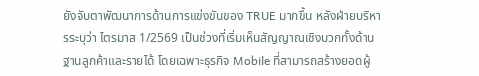ยังจับตาพัฒนาการด้านการแข่งขันของ TRUE มากขึ้น หลังฝ่ายบริหารระบุว่า ไตรมาส 1/2569 เป็นช่วงที่เริ่มเห็นสัญญาณเชิงบวกทั้งด้านฐานลูกค้าและรายได้ โดยเฉพาะธุรกิจ Mobile ที่สามารถสร้างยอดผู้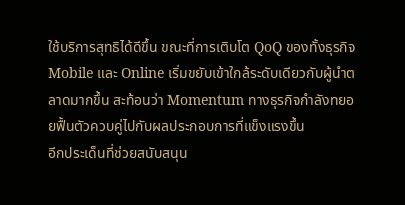ใช้บริการสุทธิได้ดีขึ้น ขณะที่การเติบโต QoQ ของทั้งธุรกิจ Mobile และ Online เริ่มขยับเข้าใกล้ระดับเดียวกับผู้นำตลาดมากขึ้น สะท้อนว่า Momentum ทางธุรกิจกำลังทยอยฟื้นตัวควบคู่ไปกับผลประกอบการที่แข็งแรงขึ้น
อีกประเด็นที่ช่วยสนับสนุน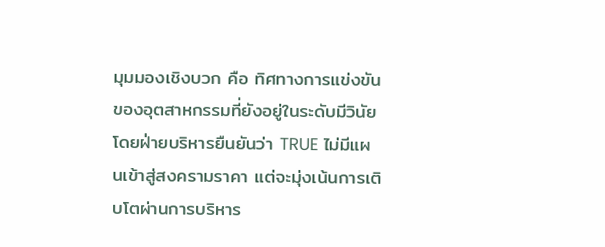มุมมองเชิงบวก คือ ทิศทางการแข่งขันของอุตสาหกรรมที่ยังอยู่ในระดับมีวินัย โดยฝ่ายบริหารยืนยันว่า TRUE ไม่มีแผนเข้าสู่สงครามราคา แต่จะมุ่งเน้นการเติบโตผ่านการบริหาร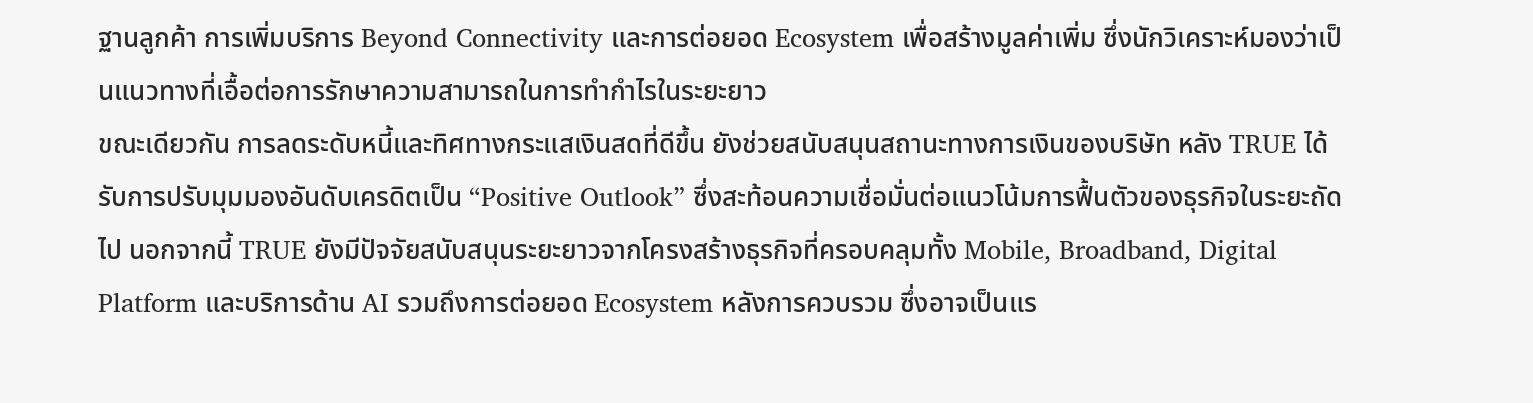ฐานลูกค้า การเพิ่มบริการ Beyond Connectivity และการต่อยอด Ecosystem เพื่อสร้างมูลค่าเพิ่ม ซึ่งนักวิเคราะห์มองว่าเป็นแนวทางที่เอื้อต่อการรักษาความสามารถในการทำกำไรในระยะยาว
ขณะเดียวกัน การลดระดับหนี้และทิศทางกระแสเงินสดที่ดีขึ้น ยังช่วยสนับสนุนสถานะทางการเงินของบริษัท หลัง TRUE ได้รับการปรับมุมมองอันดับเครดิตเป็น “Positive Outlook” ซึ่งสะท้อนความเชื่อมั่นต่อแนวโน้มการฟื้นตัวของธุรกิจในระยะถัดไป นอกจากนี้ TRUE ยังมีปัจจัยสนับสนุนระยะยาวจากโครงสร้างธุรกิจที่ครอบคลุมทั้ง Mobile, Broadband, Digital Platform และบริการด้าน AI รวมถึงการต่อยอด Ecosystem หลังการควบรวม ซึ่งอาจเป็นแร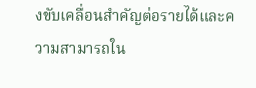งขับเคลื่อนสำคัญต่อรายได้และความสามารถใน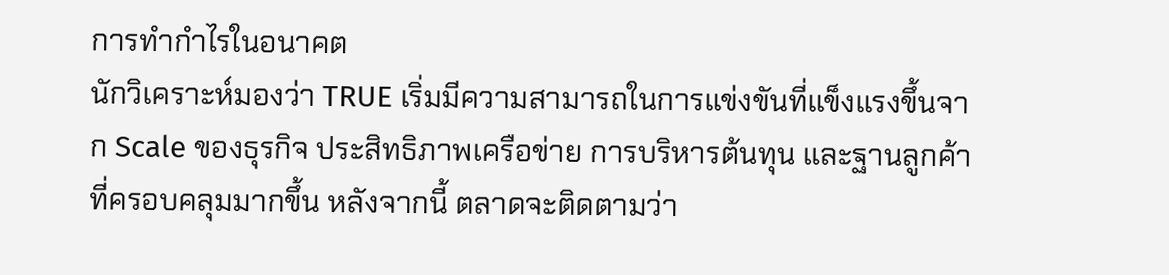การทำกำไรในอนาคต
นักวิเคราะห์มองว่า TRUE เริ่มมีความสามารถในการแข่งขันที่แข็งแรงขึ้นจาก Scale ของธุรกิจ ประสิทธิภาพเครือข่าย การบริหารต้นทุน และฐานลูกค้าที่ครอบคลุมมากขึ้น หลังจากนี้ ตลาดจะติดตามว่า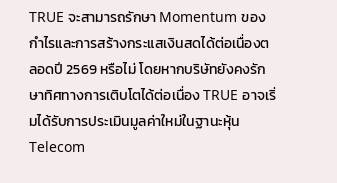TRUE จะสามารถรักษา Momentum ของกำไรและการสร้างกระแสเงินสดได้ต่อเนื่องตลอดปี 2569 หรือไม่ โดยหากบริษัทยังคงรักษาทิศทางการเติบโตได้ต่อเนื่อง TRUE อาจเริ่มได้รับการประเมินมูลค่าใหม่ในฐานะหุ้น Telecom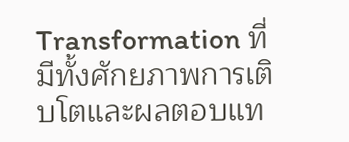Transformation ที่มีทั้งศักยภาพการเติบโตและผลตอบแท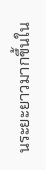นระยะยาวมากขึ้นใน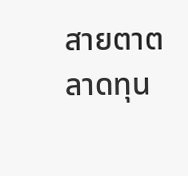สายตาตลาดทุน